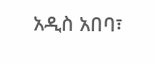አዲስ አበባ፣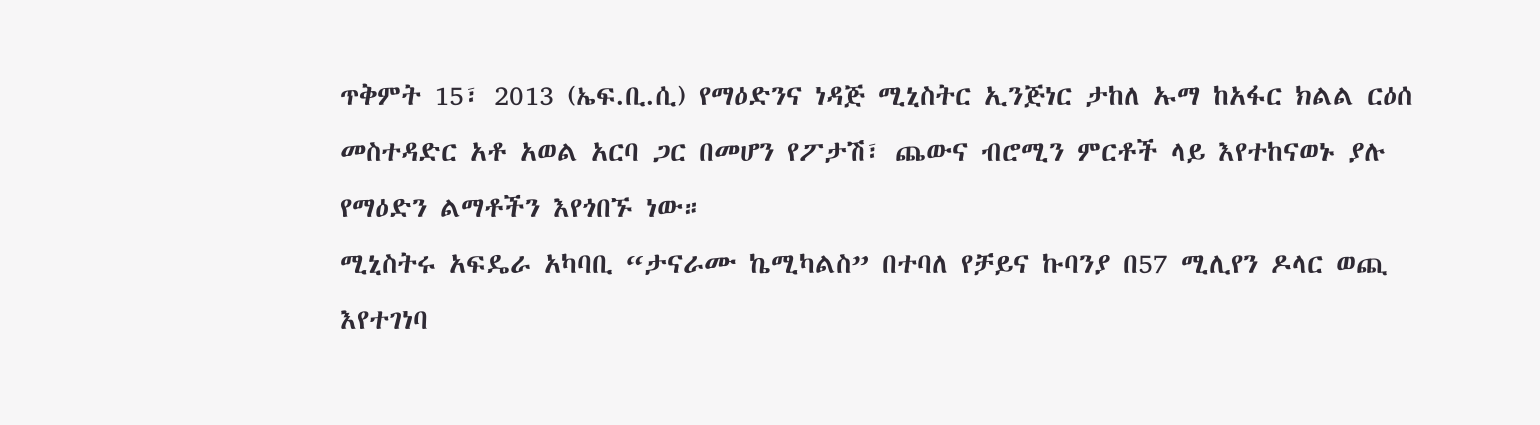ጥቅምት 15፣ 2013 (ኤፍ.ቢ.ሲ) የማዕድንና ነዳጅ ሚኒስትር ኢንጅነር ታከለ ኡማ ከአፋር ክልል ርዕሰ መስተዳድር አቶ አወል አርባ ጋር በመሆን የፖታሽ፣ ጨውና ብሮሚን ምርቶች ላይ እየተከናወኑ ያሉ የማዕድን ልማቶችን እየጎበኙ ነው።
ሚኒስትሩ አፍዴራ አካባቢ “ታናራሙ ኬሚካልስ” በተባለ የቻይና ኩባንያ በ57 ሚሊየን ዶላር ወጪ እየተገነባ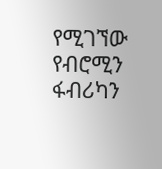የሚገኘው የብሮሚን ፋብሪካን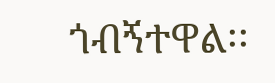ጎብኝተዋል፡፡